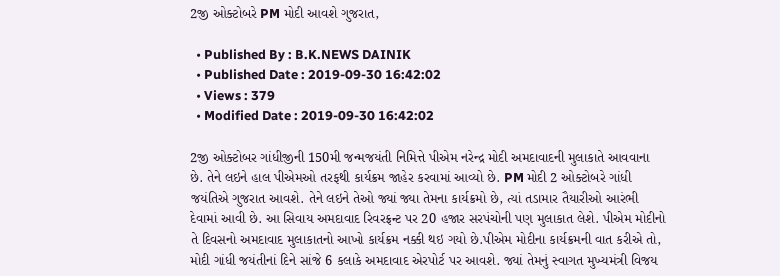2જી ઓક્ટોબરે PM મોદી આવશે ગુજરાત,

  • Published By : B.K.NEWS DAINIK
  • Published Date : 2019-09-30 16:42:02
  • Views : 379
  • Modified Date : 2019-09-30 16:42:02

2જી ઓક્ટોબર ગાંધીજીની 150મી જન્મજયંતી નિમિત્તે પીએમ નરેન્દ્ર મોદી અમદાવાદની મુલાકાતે આવવાના છે. તેને લઇને હાલ પીએમઓ તરફથી કાર્યક્રમ જાહેર કરવામાં આવ્યો છે. PM મોદી 2 ઓક્ટોબરે ગાંધી જયંતિએ ગુજરાત આવશે. તેને લઇને તેઓ જ્યાં જ્યા તેમના કાર્યક્રમો છે, ત્યાં તડામાર તૈયારીઓ આરંભી દેવામાં આવી છે. આ સિવાય અમદાવાદ રિવરફ્રન્ટ પર 20 હજાર સરપંચોની પણ મુલાકાત લેશે. પીએમ મોદીનો તે દિવસનો અમદાવાદ મુલાકાતનો આખો કાર્યક્રમ નક્કી થઇ ગયો છે.પીએમ મોદીના કાર્યક્રમની વાત કરીએ તો, મોદી ગાંધી જયંતીનાં દિને સાંજે 6 કલાકે અમદાવાદ એરપોર્ટ પર આવશે. જ્યાં તેમનું સ્વાગત મુખ્યમંત્રી વિજય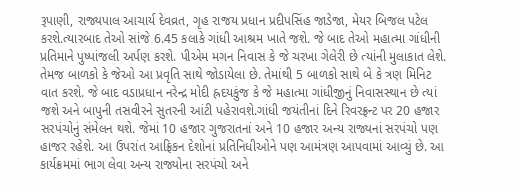રૂપાણી, રાજ્યપાલ આચાર્ય દેવવ્રત, ગૃહ રાજય પ્રધાન પ્રદીપસિંહ જાડેજા, મેયર બિજલ પટેલ કરશે.ત્યારબાદ તેઓ સાંજે 6.45 કલાકે ગાંધી આશ્રમ ખાતે જશે. જે બાદ તેઓ મહાત્મા ગાંધીની પ્રતિમાને પુષ્પાંજલી અર્પણ કરશે. પીએમ મગન નિવાસ કે જે ચરખા ગેલેરી છે ત્યાંની મુલાકાત લેશે. તેમજ બાળકો કે જેઓ આ પ્રવૃતિ સાથે જોડાયેલા છે. તેમાંથી 5 બાળકો સાથે બે કે ત્રણ મિનિટ વાત કરશે. જે બાદ વડાપ્રધાન નરેન્દ્ર મોદી હ્રદયકુંજ કે જે મહાત્મા ગાંધીજીનું નિવાસસ્થાન છે ત્યાં જશે અને બાપુની તસવીરને સુતરની આંટી પહેરાવશે.ગાંધી જયંતીનાં દિને રિવરફ્રન્ટ પર 20 હજાર સરપંચોનું સંમેલન થશે. જેમાં 10 હજાર ગુજરાતનાં અને 10 હજાર અન્ય રાજ્યનાં સરપંચો પણ હાજર રહેશે. આ ઉપરાંત આફ્રિકન દેશોનાં પ્રતિનિધીઓને પણ આમંત્રણ આપવામાં આવ્યું છે. આ કાર્યક્રમમાં ભાગ લેવા અન્ય રાજ્યોના સરપંચો અને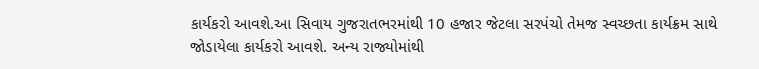કાર્યકરો આવશે.આ સિવાય ગુજરાતભરમાંથી 10 હજાર જેટલા સરપંચો તેમજ સ્વચ્છતા કાર્યક્રમ સાથે જોડાયેલા કાર્યકરો આવશે. અન્ય રાજ્યોમાંથી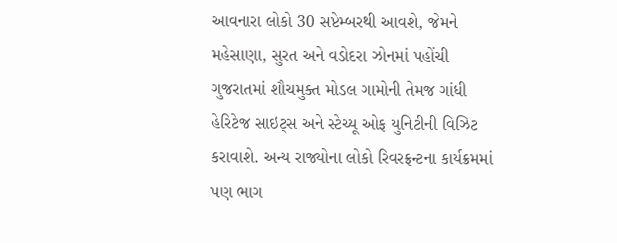આવનારા લોકો 30 સપ્ટેમ્બરથી આવશે, જેમને મહેસાણા, સુરત અને વડોદરા ઝોનમાં પહોંચી ગુજરાતમાં શૌચમુક્ત મોડલ ગામોની તેમજ ગાંધી હેરિટેજ સાઇટ્સ અને સ્ટેચ્યૂ ઓફ યુનિટીની વિઝિટ કરાવાશે. અન્ય રાજ્યોના લોકો રિવરફ્રન્ટના કાર્યક્રમમાં પણ ભાગ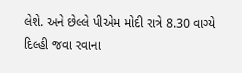લેશે. અને છેલ્લે પીએમ મોદી રાત્રે 8.30 વાગ્યે દિલ્હી જવા રવાના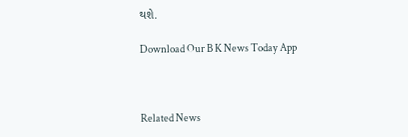થશે.

Download Our B K News Today App



Related News